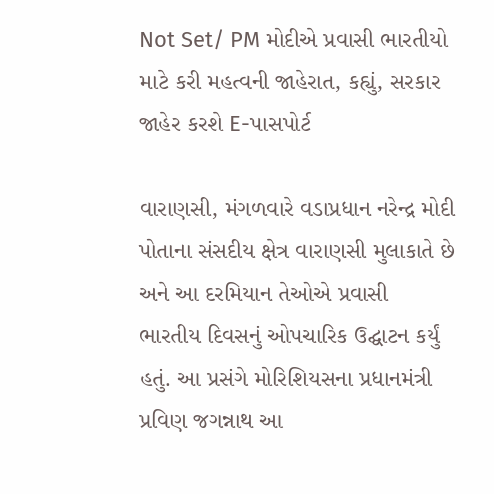Not Set/ PM મોદીએ પ્રવાસી ભારતીયો માટે કરી મહત્વની જાહેરાત, કહ્યું, સરકાર જાહેર કરશે E-પાસપોર્ટ

વારાણસી, મંગળવારે વડાપ્રધાન નરેન્દ્ર મોદી પોતાના સંસદીય ક્ષેત્ર વારાણસી મુલાકાતે છે અને આ દરમિયાન તેઓએ પ્રવાસી ભારતીય દિવસનું ઓપચારિક ઉદ્ઘાટન કર્યું હતું. આ પ્રસંગે મોરિશિયસના પ્રધાનમંત્રી પ્રવિણ જગન્નાથ આ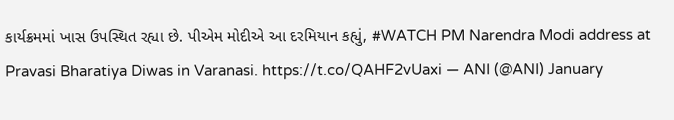કાર્યક્રમમાં ખાસ ઉપસ્થિત રહ્યા છે. પીએમ મોદીએ આ દરમિયાન કહ્યું, #WATCH PM Narendra Modi address at Pravasi Bharatiya Diwas in Varanasi. https://t.co/QAHF2vUaxi — ANI (@ANI) January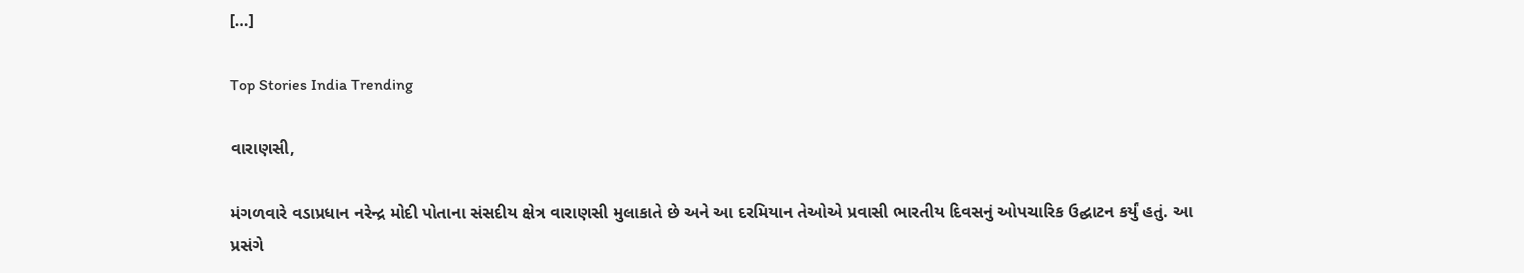[…]

Top Stories India Trending

વારાણસી,

મંગળવારે વડાપ્રધાન નરેન્દ્ર મોદી પોતાના સંસદીય ક્ષેત્ર વારાણસી મુલાકાતે છે અને આ દરમિયાન તેઓએ પ્રવાસી ભારતીય દિવસનું ઓપચારિક ઉદ્ઘાટન કર્યું હતું. આ પ્રસંગે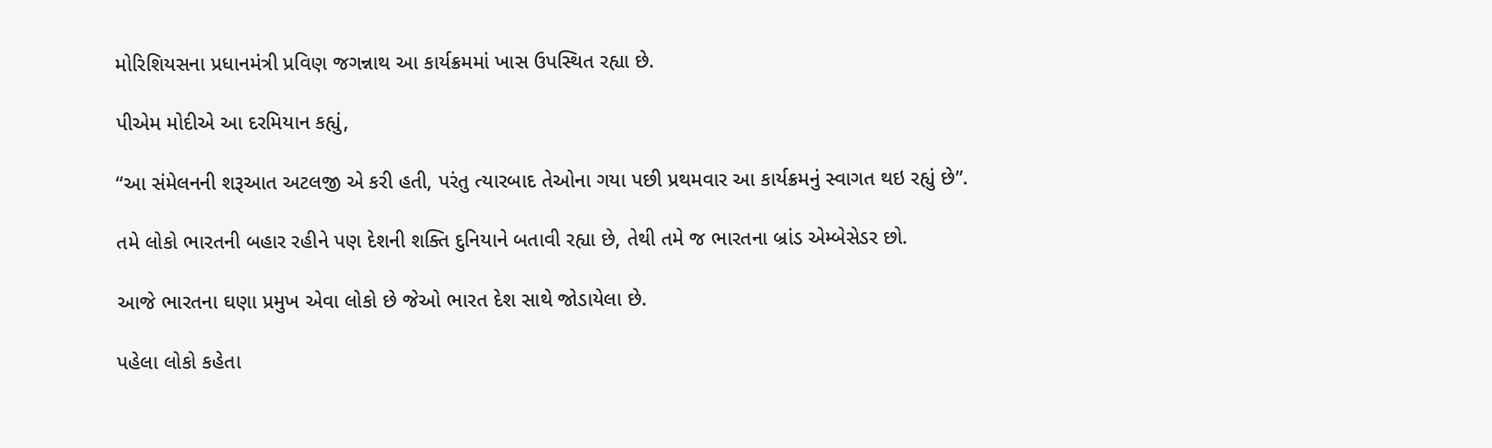મોરિશિયસના પ્રધાનમંત્રી પ્રવિણ જગન્નાથ આ કાર્યક્રમમાં ખાસ ઉપસ્થિત રહ્યા છે.

પીએમ મોદીએ આ દરમિયાન કહ્યું,

“આ સંમેલનની શરૂઆત અટલજી એ કરી હતી, પરંતુ ત્યારબાદ તેઓના ગયા પછી પ્રથમવાર આ કાર્યક્રમનું સ્વાગત થઇ રહ્યું છે”.

તમે લોકો ભારતની બહાર રહીને પણ દેશની શક્તિ દુનિયાને બતાવી રહ્યા છે, તેથી તમે જ ભારતના બ્રાંડ એમ્બેસેડર છો.

આજે ભારતના ઘણા પ્રમુખ એવા લોકો છે જેઓ ભારત દેશ સાથે જોડાયેલા છે.

પહેલા લોકો કહેતા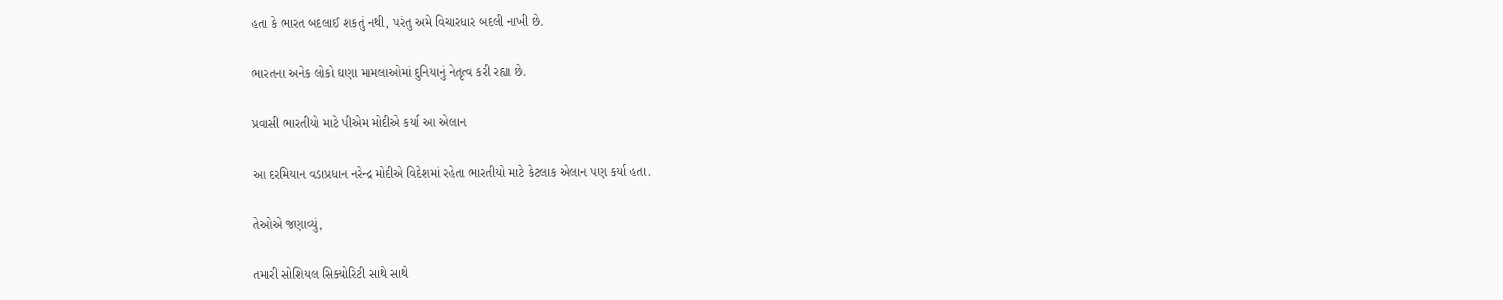હતા કે ભારત બદલાઈ શકતું નથી, પરંતુ અમે વિચારધાર બદલી નાખી છે.

ભારતના અનેક લોકો ઘણા મામલાઓમાં દુનિયાનું નેતૃત્વ કરી રહ્યા છે.

પ્રવાસી ભારતીયો માટે પીએમ મોદીએ કર્યા આ એલાન

આ દરમિયાન વડાપ્રધાન નરેન્દ્ર મોદીએ વિદેશમાં રહેતા ભારતીયો માટે કેટલાક એલાન પણ કર્યા હતા.

તેઓએ જણાવ્યું,

તમારી સોશિયલ સિક્યોરિટી સાથે સાથે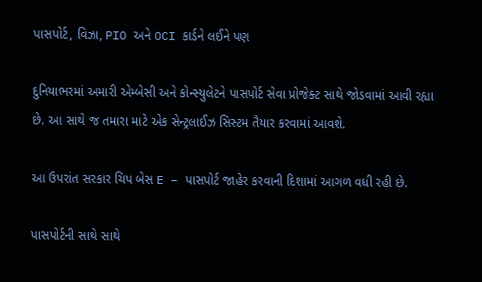પાસપોર્ટ, વિઝા, PIO અને OCI કાર્ડને લઈને પણ

દુનિયાભરમાં અમારી એમ્બેસી અને કોન્સ્યુલેટને પાસપોર્ટ સેવા પ્રોજેક્ટ સાથે જોડવામાં આવી રહ્યા છે. આ સાથે જ તમારા માટે એક સેન્ટ્રલાઈઝ સિસ્ટમ તૈયાર કરવામાં આવશે.

આ ઉપરાંત સરકાર ચિપ બેસ E – પાસપોર્ટ જાહેર કરવાની દિશામાં આગળ વધી રહી છે.

પાસપોર્ટની સાથે સાથે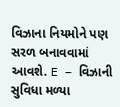વિઝાના નિયમોને પણ સરળ બનાવવામાં આવશે. E – વિઝાની સુવિધા મળ્યા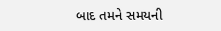બાદ તમને સમયની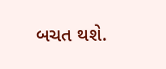બચત થશે.